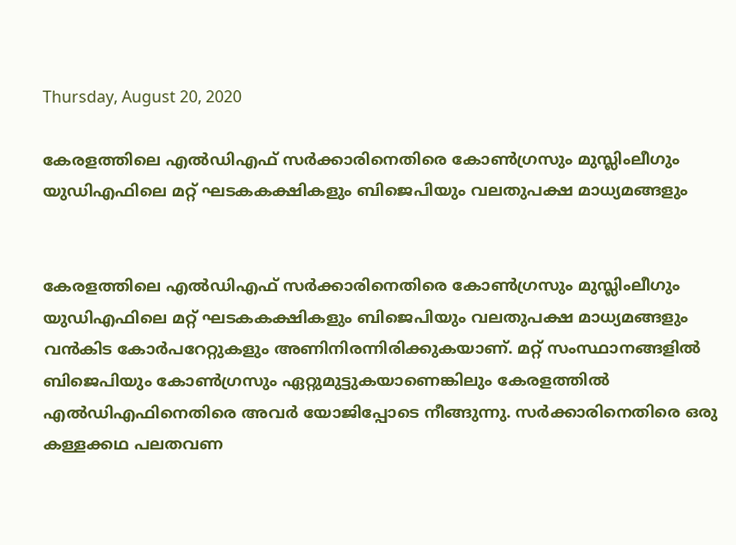Thursday, August 20, 2020

കേരളത്തിലെ എൽഡിഎഫ്‌ സർക്കാരിനെതിരെ കോൺഗ്രസും മുസ്ലിംലീഗും യുഡിഎഫിലെ മറ്റ്‌ ഘടകകക്ഷികളും ബിജെപിയും വലതുപക്ഷ മാധ്യമങ്ങളും


കേരളത്തിലെ എൽഡിഎഫ്‌ സർക്കാരിനെതിരെ കോൺഗ്രസും മുസ്ലിംലീഗും യുഡിഎഫിലെ മറ്റ്‌ ഘടകകക്ഷികളും ബിജെപിയും വലതുപക്ഷ മാധ്യമങ്ങളും വൻകിട കോർപറേറ്റുകളും അണിനിരന്നിരിക്കുകയാണ്‌. മറ്റ്‌ സംസ്ഥാനങ്ങളിൽ ബിജെപിയും കോൺഗ്രസും ഏറ്റുമുട്ടുകയാണെങ്കിലും കേരളത്തിൽ എൽഡിഎഫിനെതിരെ അവർ യോജിപ്പോടെ നീങ്ങുന്നു. സർക്കാരിനെതിരെ ഒരു കള്ളക്കഥ പലതവണ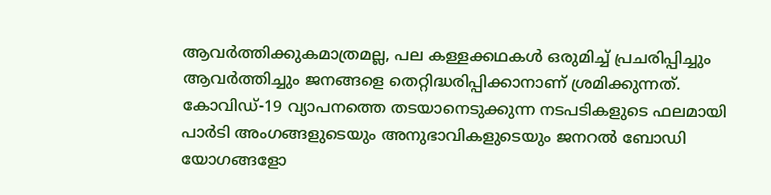ആവർത്തിക്കുകമാത്രമല്ല, പല കള്ളക്കഥകൾ ഒരുമിച്ച്‌ പ്രചരിപ്പിച്ചും ആവർത്തിച്ചും ജനങ്ങളെ തെറ്റിദ്ധരിപ്പിക്കാനാണ്‌ ശ്രമിക്കുന്നത്‌. കോവിഡ്‌‐19 വ്യാപനത്തെ തടയാനെടുക്കുന്ന നടപടികളുടെ ഫലമായി പാർടി അംഗങ്ങളുടെയും അനുഭാവികളുടെയും ജനറൽ ബോഡി യോഗങ്ങളോ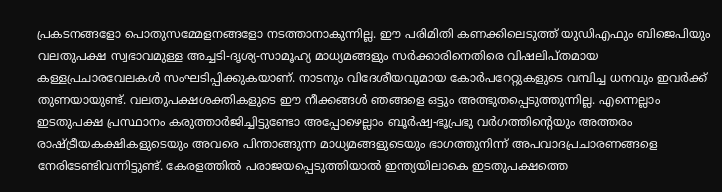പ്രകടനങ്ങളോ പൊതുസമ്മേളനങ്ങളോ നടത്താനാകുന്നില്ല. ഈ പരിമിതി കണക്കിലെടുത്ത്‌ യുഡിഎഫും ബിജെപിയും വലതുപക്ഷ സ്വഭാവമുള്ള അച്ചടി-ദൃശ്യ-സാമൂഹ്യ മാധ്യമങ്ങളും സർക്കാരിനെതിരെ വിഷലിപ്‌തമായ കള്ളപ്രചാരവേലകൾ സംഘടിപ്പിക്കുകയാണ്‌. നാടനും വിദേശീയവുമായ കോർപറേറ്റുകളുടെ വമ്പിച്ച ധനവും ഇവർക്ക്‌ തുണയായുണ്ട്‌. വലതുപക്ഷശക്തികളുടെ ഈ നീക്കങ്ങൾ ഞങ്ങളെ ഒട്ടും അത്ഭുതപ്പെടുത്തുന്നില്ല. എന്നെല്ലാം ഇടതുപക്ഷ പ്രസ്ഥാനം കരുത്താർജിച്ചിട്ടുണ്ടോ അപ്പോഴെല്ലാം ബൂർഷ്വ-ഭൂപ്രഭു വർഗത്തിന്റെയും അത്തരം രാഷ്ട്രീയകക്ഷികളുടെയും അവരെ പിന്താങ്ങുന്ന മാധ്യമങ്ങളുടെയും ഭാഗത്തുനിന്ന്‌ അപവാദപ്രചാരണങ്ങളെ നേരിടേണ്ടിവന്നിട്ടുണ്ട്‌. കേരളത്തിൽ പരാജയപ്പെടുത്തിയാൽ ഇന്ത്യയിലാകെ ഇടതുപക്ഷത്തെ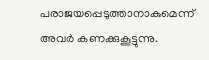പരാജയപ്പെടുത്താനാകുമെന്ന്‌ അവർ കണക്കുകൂട്ടുന്നു.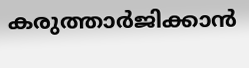കരുത്താർജിക്കാൻ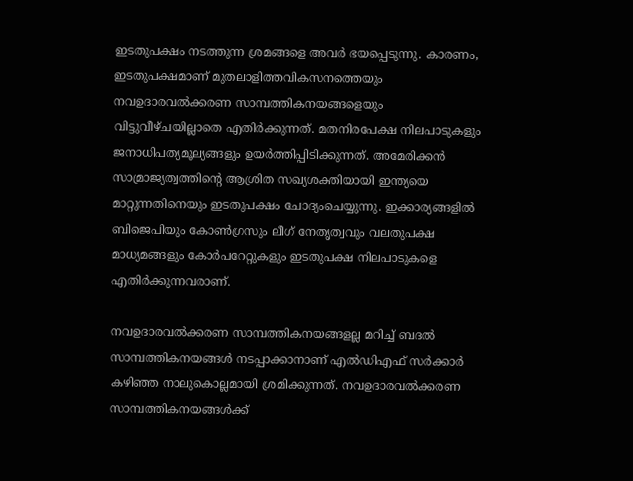ഇടതുപക്ഷം നടത്തുന്ന ശ്രമങ്ങളെ അവർ ഭയപ്പെടുന്നു. കാരണം, ഇടതുപക്ഷമാണ്‌ മുതലാളിത്തവികസനത്തെയും നവഉദാരവൽക്കരണ സാമ്പത്തികനയങ്ങളെയും വിട്ടുവീഴ്‌ചയില്ലാതെ എതിർക്കുന്നത്‌. മതനിരപേക്ഷ നിലപാടുകളും ജനാധിപത്യമൂല്യങ്ങളും ഉയർത്തിപ്പിടിക്കുന്നത്‌. അമേരിക്കൻ സാമ്രാജ്യത്വത്തിന്റെ ആശ്രിത സഖ്യശക്തിയായി ഇന്ത്യയെ മാറ്റുന്നതിനെയും ഇടതുപക്ഷം ചോദ്യംചെയ്യുന്നു. ഇക്കാര്യങ്ങളിൽ ബിജെപിയും കോൺഗ്രസും ലീഗ്‌ നേതൃത്വവും വലതുപക്ഷ മാധ്യമങ്ങളും കോർപറേറ്റുകളും ഇടതുപക്ഷ നിലപാടുകളെ എതിർക്കുന്നവരാണ്‌.

നവഉദാരവൽക്കരണ സാമ്പത്തികനയങ്ങളല്ല മറിച്ച്‌ ബദൽ സാമ്പത്തികനയങ്ങൾ നടപ്പാക്കാനാണ്‌ എൽഡിഎഫ്‌ സർക്കാർ കഴിഞ്ഞ നാലുകൊല്ലമായി ശ്രമിക്കുന്നത്‌. നവഉദാരവൽക്കരണ സാമ്പത്തികനയങ്ങൾക്ക്‌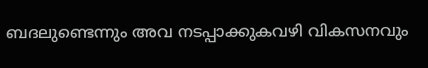ബദലുണ്ടെന്നും അവ നടപ്പാക്കുകവഴി വികസനവും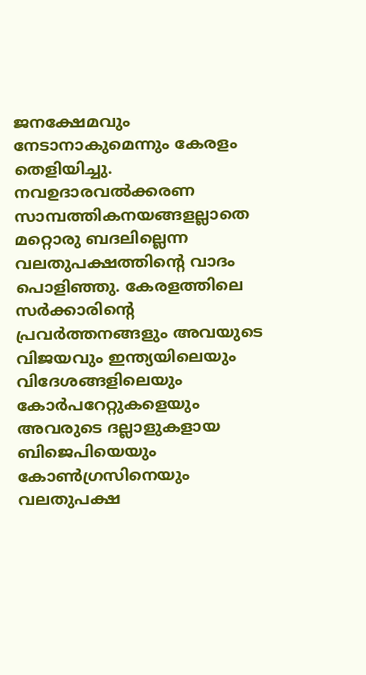ജനക്ഷേമവും നേടാനാകുമെന്നും കേരളം തെളിയിച്ചു. നവഉദാരവൽക്കരണ സാമ്പത്തികനയങ്ങളല്ലാതെ മറ്റൊരു ബദലില്ലെന്ന വലതുപക്ഷത്തിന്റെ വാദം പൊളിഞ്ഞു. കേരളത്തിലെ സർക്കാരിന്റെ പ്രവർത്തനങ്ങളും അവയുടെ വിജയവും ഇന്ത്യയിലെയും വിദേശങ്ങളിലെയും കോർപറേറ്റുകളെയും അവരുടെ ദല്ലാളുകളായ ബിജെപിയെയും കോൺഗ്രസിനെയും വലതുപക്ഷ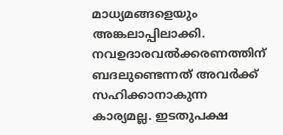മാധ്യമങ്ങളെയും അങ്കലാപ്പിലാക്കി. നവഉദാരവൽക്കരണത്തിന്‌ ബദലുണ്ടെന്നത്‌ അവർക്ക്‌ സഹിക്കാനാകുന്ന കാര്യമല്ല. ഇടതുപക്ഷ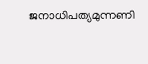ജനാധിപത്യമുന്നണി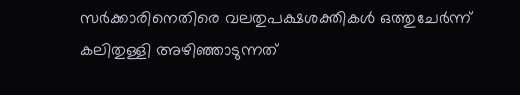സർക്കാരിനെതിരെ വലതുപക്ഷശക്തികൾ ഒത്തുചേർന്ന്‌ കലിതുള്ളി അഴിഞ്ഞാടുന്നത്‌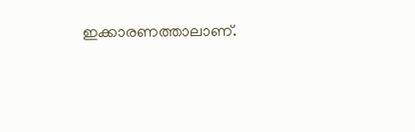ഇക്കാരണത്താലാണ്‌.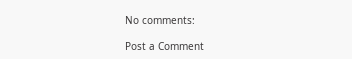No comments:

Post a Comment